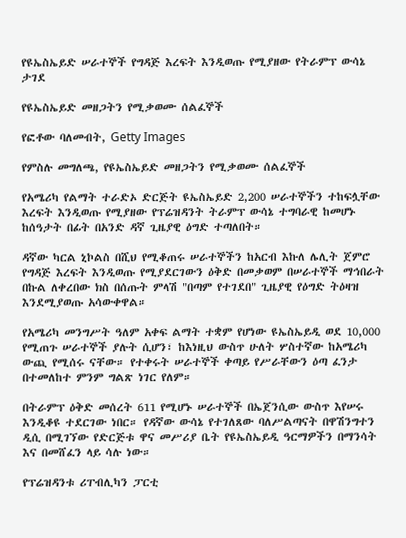የዩኤስኤይድ ሠራተኞች የግዳጅ እረፍት እንዲወጡ የሚያዘው የትራምፕ ውሳኔ ታገደ

የዩኤስኤይድ መዘጋትን የሚቃወሙ ሰልፈኞች

የፎቶው ባለመብት, Getty Images

የምስሉ መግለጫ, የዩኤስኤይድ መዘጋትን የሚቃወሙ ሰልፈኞች

የአሜሪካ የልማት ተራድኦ ድርጅት ዩኤስኤይድ 2,200 ሠራተኞችን ተከፍሏቸው እረፍት እንዲወጡ የሚያዘው የፕሬዝዳንት ትራምፕ ውሳኔ ተግባራዊ ከመሆኑ ከሰዓታት በፊት በአንድ ዳኛ ጊዜያዊ ዕግድ ተጣለበት።

ዳኛው ካርል ኒኮልስ በሺህ የሚቆጠሩ ሠራተኞችን ከአርብ እኩለ ሌሊት ጀምሮ የግዳጅ እረፍት እንዲወጡ የሚያደርገውን ዕቅድ በመቃወም በሠራተኞች ማኅበራት በኩል ለቀረበው ክስ በሰጡት ምላሽ "በጣም የተገደበ" ጊዜያዊ የዕግድ ትዕዛዝ እንደሚያወጡ አሳውቀዋል።

የአሜሪካ መንግሥት ዓለም አቀፍ ልማት ተቋም የሆነው ዩኤስኤይዲ ወደ 10,000 የሚጠጉ ሠራተኞች ያሉት ሲሆን፣ ከእነዚህ ውስጥ ሁለት ሦስተኛው ከአሜሪካ ውጪ የሚሰሩ ናቸው። የተቀሩት ሠራተኞች ቀጣይ የሥራቸውን ዕጣ ፈንታ በተመለከተ ምንም ግልጽ ነገር የለም።

በትራምፕ ዕቅድ መሰረት 611 የሚሆኑ ሠራተኞች በኤጀንሲው ውስጥ እየሠሩ እንዲቆዩ ተደርገው ነበር። የዳኛው ውሳኔ የተገለጸው ባለሥልጣናት በዋሽንግተን ዲሲ በሚገኘው የድርጅቱ ዋና መሥሪያ ቤት የዩኤስኤይዲ ዓርማዎችን በማንሳት እና በመሸፈን ላይ ሳሉ ነው።

የፕሬዝዳንቱ ሪፐብሊካን ፓርቲ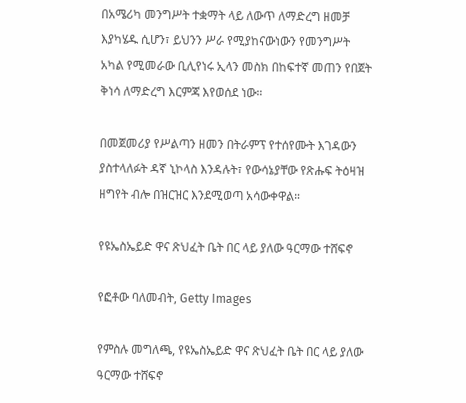በአሜሪካ መንግሥት ተቋማት ላይ ለውጥ ለማድረግ ዘመቻ እያካሄዱ ሲሆን፣ ይህንን ሥራ የሚያከናውነውን የመንግሥት አካል የሚመራው ቢሊየነሩ ኢላን መስክ በከፍተኛ መጠን የበጀት ቅነሳ ለማድረግ እርምጃ እየወሰደ ነው።

በመጀመሪያ የሥልጣን ዘመን በትራምፕ የተሰየሙት እገዳውን ያስተላለፉት ዳኛ ኒኮላስ እንዳሉት፣ የውሳኔያቸው የጽሑፍ ትዕዛዝ ዘግየት ብሎ በዝርዝር እንደሚወጣ አሳውቀዋል።

የዩኤስኤይድ ዋና ጽህፈት ቤት በር ላይ ያለው ዓርማው ተሸፍኖ

የፎቶው ባለመብት, Getty Images

የምስሉ መግለጫ, የዩኤስኤይድ ዋና ጽህፈት ቤት በር ላይ ያለው ዓርማው ተሸፍኖ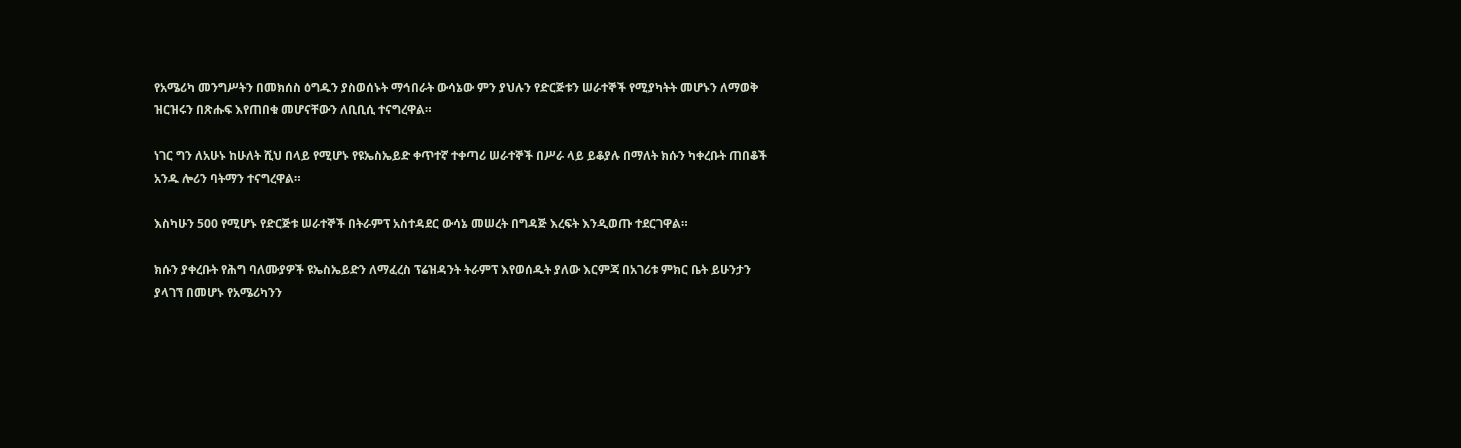የአሜሪካ መንግሥትን በመክሰስ ዕግዱን ያስወሰኑት ማኅበራት ውሳኔው ምን ያህሉን የድርጅቱን ሠራተኞች የሚያካትት መሆኑን ለማወቅ ዝርዝሩን በጽሑፍ እየጠበቁ መሆናቸውን ለቢቢሲ ተናግረዋል።

ነገር ግን ለአሁኑ ከሁለት ሺህ በላይ የሚሆኑ የዩኤስኤይድ ቀጥተኛ ተቀጣሪ ሠራተኞች በሥራ ላይ ይቆያሉ በማለት ክሱን ካቀረቡት ጠበቆች አንዱ ሎሪን ባትማን ተናግረዋል።

እስካሁን 500 የሚሆኑ የድርጅቱ ሠራተኞች በትራምፕ አስተዳደር ውሳኔ መሠረት በግዳጅ እረፍት እንዲወጡ ተደርገዋል።

ክሱን ያቀረቡት የሕግ ባለሙያዎች ዩኤስኤይድን ለማፈረስ ፕሬዝዳንት ትራምፕ እየወሰዱት ያለው እርምጃ በአገሪቱ ምክር ቤት ይሁንታን ያላገኘ በመሆኑ የአሜሪካንን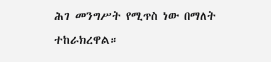ሕገ መንግሥት የሚጥስ ነው በማለት ተከራክረዋል።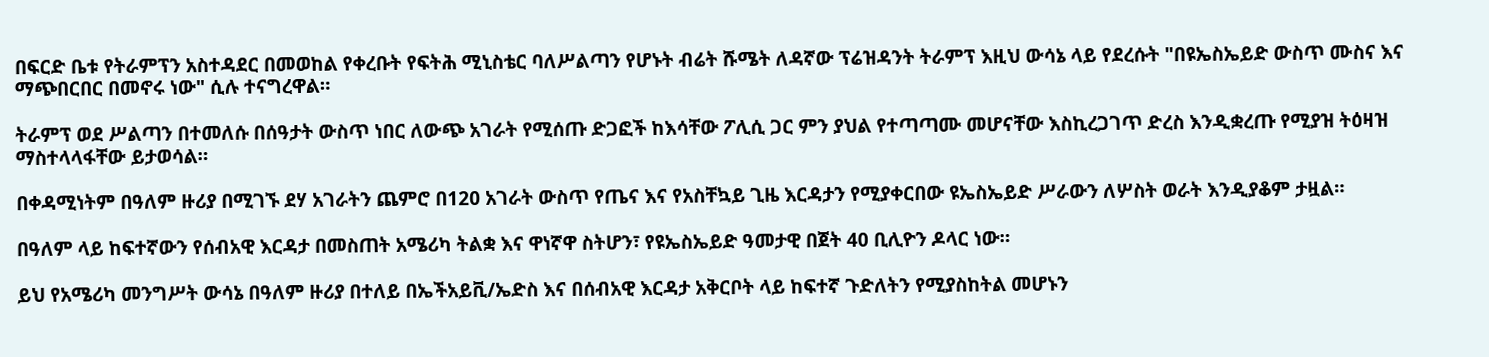በፍርድ ቤቱ የትራምፕን አስተዳደር በመወከል የቀረቡት የፍትሕ ሚኒስቴር ባለሥልጣን የሆኑት ብሬት ሹሜት ለዳኛው ፕሬዝዳንት ትራምፕ እዚህ ውሳኔ ላይ የደረሱት "በዩኤስኤይድ ውስጥ ሙስና እና ማጭበርበር በመኖሩ ነው" ሲሉ ተናግረዋል።

ትራምፕ ወደ ሥልጣን በተመለሱ በሰዓታት ውስጥ ነበር ለውጭ አገራት የሚሰጡ ድጋፎች ከእሳቸው ፖሊሲ ጋር ምን ያህል የተጣጣሙ መሆናቸው እስኪረጋገጥ ድረስ እንዲቋረጡ የሚያዝ ትዕዛዝ ማስተላላፋቸው ይታወሳል።

በቀዳሚነትም በዓለም ዙሪያ በሚገኙ ደሃ አገራትን ጨምሮ በ120 አገራት ውስጥ የጤና እና የአስቸኳይ ጊዜ እርዳታን የሚያቀርበው ዩኤስኤይድ ሥራውን ለሦስት ወራት እንዲያቆም ታዟል።

በዓለም ላይ ከፍተኛውን የሰብአዊ እርዳታ በመስጠት አሜሪካ ትልቋ እና ዋነኛዋ ስትሆን፣ የዩኤስኤይድ ዓመታዊ በጀት 40 ቢሊዮን ዶላር ነው።

ይህ የአሜሪካ መንግሥት ውሳኔ በዓለም ዙሪያ በተለይ በኤችአይቪ/ኤድስ እና በሰብአዊ እርዳታ አቅርቦት ላይ ከፍተኛ ጉድለትን የሚያስከትል መሆኑን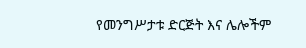የመንግሥታቱ ድርጅት እና ሌሎችም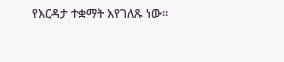የእርዳታ ተቋማት እየገለጹ ነው።